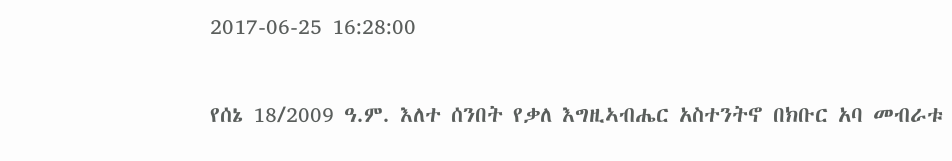2017-06-25 16:28:00

የሰኔ 18/2009 ዓ.ም. እለተ ሰንበት የቃለ እግዚኣብሔር አስተንትኖ በክቡር አባ መብራቱ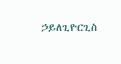ኃይለጊዮርጊስ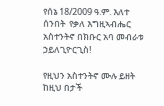የሰኔ 18/2009 ዓ.ም. እለተ ሰንበት  የቃለ እግዚኣብሔር አስተንትኖ በክቡር አባ መብራቱ ኃይለጊዮርጊስ!

የዚህን አስተንትኖ ሙሉ ይዘት ከዚህ በታች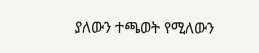ያለውን ተጫወት የሚለውን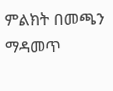ምልክት በመጫን ማዳመጥ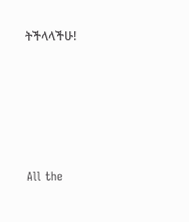ትችላላችሁ!








All the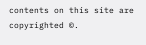contents on this site are copyrighted ©.